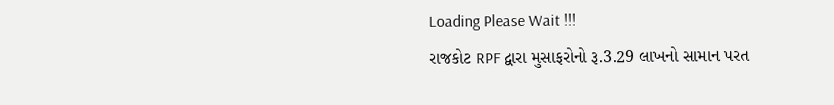Loading Please Wait !!!
રાજકોટ RPF દ્વારા મુસાફરોનો રૂ.3.29 લાખનો સામાન પરત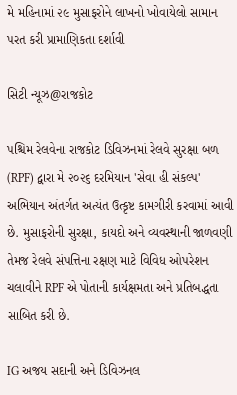મે મહિનામાં ૨૯ મુસાફરોને લાખનો ખોવાયેલો સામાન પરત કરી પ્રામાણિકતા દર્શાવી

સિટી ન્યૂઝ@રાજકોટ

પશ્ચિમ રેલવેના રાજકોટ ડિવિઝનમાં રેલવે સુરક્ષા બળ (RPF) દ્વારા મે ૨૦૨૬ દરમિયાન 'સેવા હી સંકલ્પ' અભિયાન અંતર્ગત અત્યંત ઉત્કૃષ્ટ કામગીરી કરવામાં આવી છે. મુસાફરોની સુરક્ષા, કાયદો અને વ્યવસ્થાની જાળવણી તેમજ રેલવે સંપત્તિના રક્ષણ માટે વિવિધ ઓપરેશન ચલાવીને RPF એ પોતાની કાર્યક્ષમતા અને પ્રતિબદ્ધતા સાબિત કરી છે.

IG અજય સદાની અને ડિવિઝનલ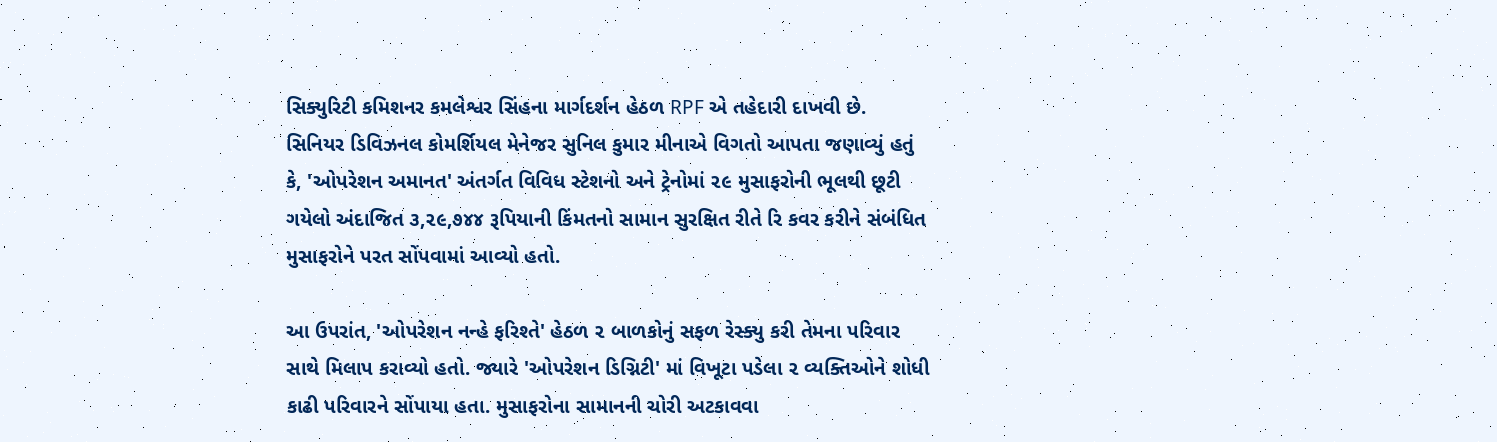સિક્યુરિટી કમિશનર કમલેશ્વર સિંહના માર્ગદર્શન હેઠળ RPF એ તહેદારી દાખવી છે. સિનિયર ડિવિઝનલ કોમર્શિયલ મેનેજર સુનિલ કુમાર મીનાએ વિગતો આપતા જણાવ્યું હતું કે, 'ઓપરેશન અમાનત' અંતર્ગત વિવિધ સ્ટેશનો અને ટ્રેનોમાં ૨૯ મુસાફરોની ભૂલથી છૂટી ગયેલો અંદાજિત ૩,૨૯,૭૪૪ રૂપિયાની કિંમતનો સામાન સુરક્ષિત રીતે રિ કવર કરીને સંબંધિત મુસાફરોને પરત સોંપવામાં આવ્યો હતો.

આ ઉપરાંત, 'ઓપરેશન નન્હે ફરિશ્તે' હેઠળ ૨ બાળકોનું સફળ રેસ્ક્યુ કરી તેમના પરિવાર સાથે મિલાપ કરાવ્યો હતો. જ્યારે 'ઓપરેશન ડિગ્નિટી' માં વિખૂટા પડેલા ૨ વ્યક્તિઓને શોધી કાઢી પરિવારને સોંપાયા હતા. મુસાફરોના સામાનની ચોરી અટકાવવા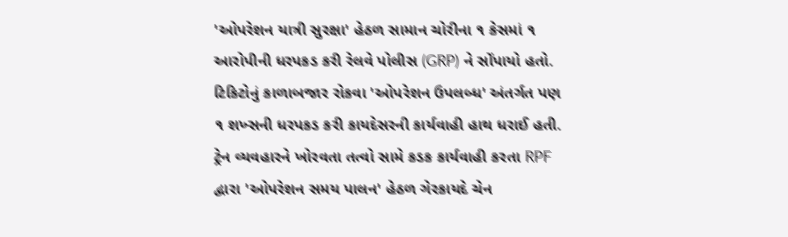'ઓપરેશન યાત્રી સુરક્ષા' હેઠળ સામાન ચોરીના ૧ કેસમાં ૧ આરોપીની ધરપકડ કરી રેલવે પોલીસ (GRP) ને સોંપાયો હતો. ટિકિટોનું કાળાબજાર રોકવા 'ઓપરેશન ઉપલબ્ધ' અંતર્ગત પણ ૧ શખ્સની ધરપકડ કરી કાયદેસરની કાર્યવાહી હાથ ધરાઈ હતી. ટ્રેન વ્યવહારને ખોરવતા તત્વો સામે કડક કાર્યવાહી કરતા RPF દ્વારા 'ઓપરેશન સમય પાલન' હેઠળ ગેરકાયદે ચેન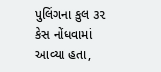પુલિંગના કુલ ૩૨ કેસ નોંધવામાં આવ્યા હતા,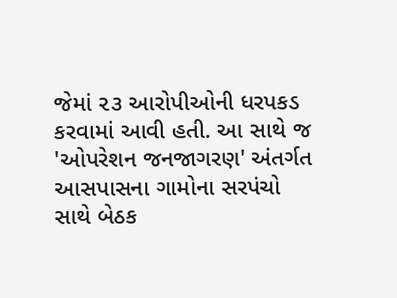જેમાં ૨૩ આરોપીઓની ધરપકડ કરવામાં આવી હતી. આ સાથે જ 'ઓપરેશન જનજાગરણ' અંતર્ગત આસપાસના ગામોના સરપંચો સાથે બેઠક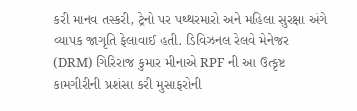કરી માનવ તસ્કરી, ટ્રેનો પર પથ્થરમારો અને મહિલા સુરક્ષા અંગે વ્યાપક જાગૃતિ ફેલાવાઈ હતી. ડિવિઝનલ રેલવે મેનેજર (DRM) ગિરિરાજ કુમાર મીનાએ RPF ની આ ઉત્કૃષ્ટ કામગીરીની પ્રશંસા કરી મુસાફરોની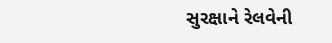સુરક્ષાને રેલવેની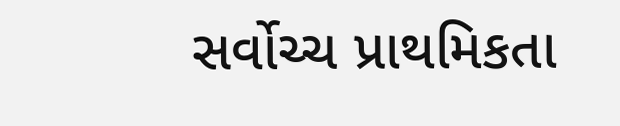સર્વોચ્ચ પ્રાથમિકતા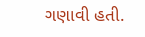ગણાવી હતી.